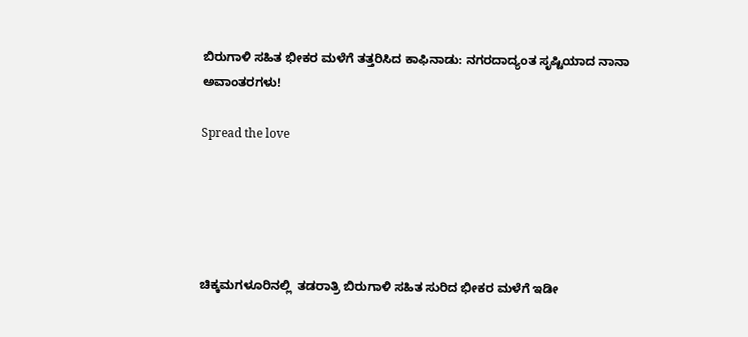ಬಿರುಗಾಳಿ ಸಹಿತ ಭೀಕರ ಮಳೆಗೆ ತತ್ತರಿಸಿದ ಕಾಫಿನಾಡು: ನಗರದಾದ್ಯಂತ ಸೃಷ್ಟಿಯಾದ ನಾನಾ ಅವಾಂತರಗಳು!

Spread the love





ಚಿಕ್ಕಮಗಳೂರಿನಲ್ಲಿ  ತಡರಾತ್ರಿ ಬಿರುಗಾಳಿ ಸಹಿತ ಸುರಿದ ಭೀಕರ ಮಳೆಗೆ ಇಡೀ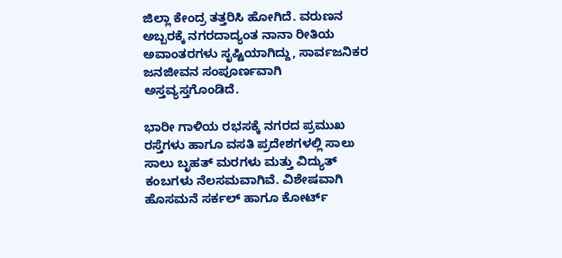ಜಿಲ್ಲಾ ಕೇಂದ್ರ ತತ್ತರಿಸಿ ಹೋಗಿದೆ. ವರುಣನ ಅಬ್ಬರಕ್ಕೆ ನಗರದಾದ್ಯಂತ ನಾನಾ ರೀತಿಯ ಅವಾಂತರಗಳು ಸೃಷ್ಟಿಯಾಗಿದ್ದು, ಸಾರ್ವಜನಿಕರ ಜನಜೀವನ ಸಂಪೂರ್ಣವಾಗಿ ಅಸ್ತವ್ಯಸ್ತಗೊಂಡಿದೆ.

ಭಾರೀ ಗಾಳಿಯ ರಭಸಕ್ಕೆ ನಗರದ ಪ್ರಮುಖ ರಸ್ತೆಗಳು ಹಾಗೂ ವಸತಿ ಪ್ರದೇಶಗಳಲ್ಲಿ ಸಾಲು ಸಾಲು ಬೃಹತ್ ಮರಗಳು ಮತ್ತು ವಿದ್ಯುತ್ ಕಂಬಗಳು ನೆಲಸಮವಾಗಿವೆ. ವಿಶೇಷವಾಗಿ ಹೊಸಮನೆ ಸರ್ಕಲ್ ಹಾಗೂ ಕೋರ್ಟ್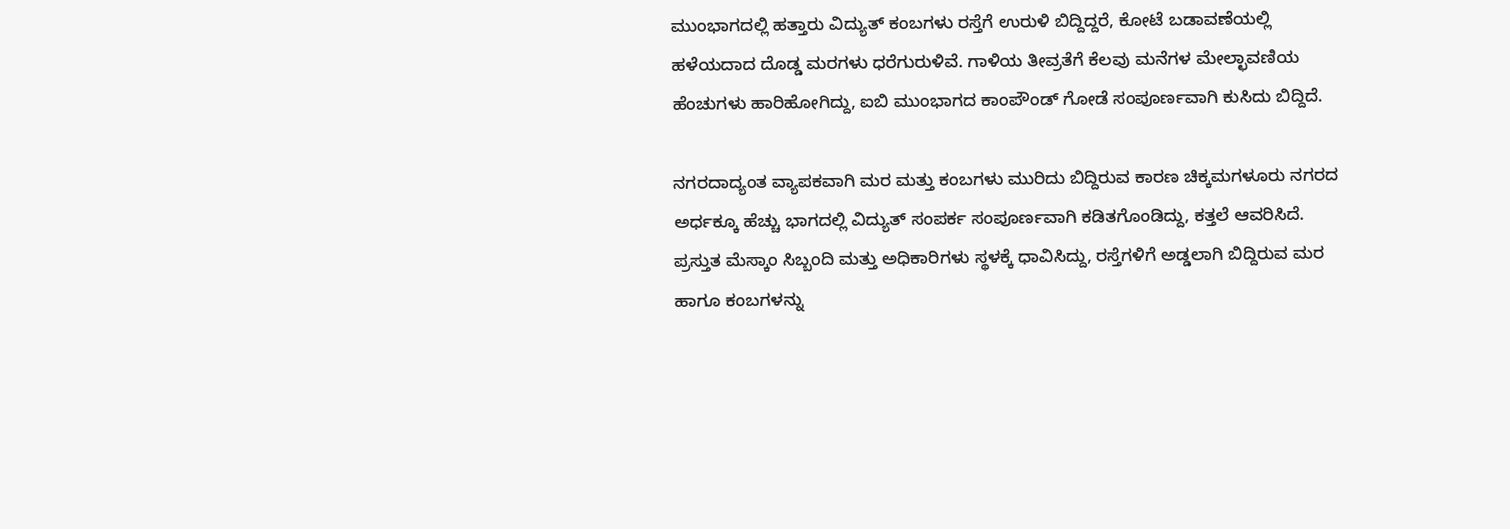ಮುಂಭಾಗದಲ್ಲಿ ಹತ್ತಾರು ವಿದ್ಯುತ್ ಕಂಬಗಳು ರಸ್ತೆಗೆ ಉರುಳಿ ಬಿದ್ದಿದ್ದರೆ, ಕೋಟೆ ಬಡಾವಣೆಯಲ್ಲಿ ಹಳೆಯದಾದ ದೊಡ್ಡ ಮರಗಳು ಧರೆಗುರುಳಿವೆ. ಗಾಳಿಯ ತೀವ್ರತೆಗೆ ಕೆಲವು ಮನೆಗಳ ಮೇಲ್ಛಾವಣಿಯ ಹೆಂಚುಗಳು ಹಾರಿಹೋಗಿದ್ದು, ಐಬಿ ಮುಂಭಾಗದ ಕಾಂಪೌಂಡ್ ಗೋಡೆ ಸಂಪೂರ್ಣವಾಗಿ ಕುಸಿದು ಬಿದ್ದಿದೆ.

ನಗರದಾದ್ಯಂತ ವ್ಯಾಪಕವಾಗಿ ಮರ ಮತ್ತು ಕಂಬಗಳು ಮುರಿದು ಬಿದ್ದಿರುವ ಕಾರಣ ಚಿಕ್ಕಮಗಳೂರು ನಗರದ ಅರ್ಧಕ್ಕೂ ಹೆಚ್ಚು ಭಾಗದಲ್ಲಿ ವಿದ್ಯುತ್ ಸಂಪರ್ಕ ಸಂಪೂರ್ಣವಾಗಿ ಕಡಿತಗೊಂಡಿದ್ದು, ಕತ್ತಲೆ ಆವರಿಸಿದೆ. ಪ್ರಸ್ತುತ ಮೆಸ್ಕಾಂ ಸಿಬ್ಬಂದಿ ಮತ್ತು ಅಧಿಕಾರಿಗಳು ಸ್ಥಳಕ್ಕೆ ಧಾವಿಸಿದ್ದು, ರಸ್ತೆಗಳಿಗೆ ಅಡ್ಡಲಾಗಿ ಬಿದ್ದಿರುವ ಮರ ಹಾಗೂ ಕಂಬಗಳನ್ನು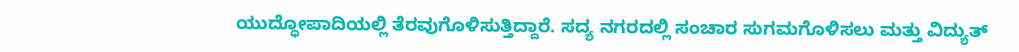ಯುದ್ಧೋಪಾದಿಯಲ್ಲಿ ತೆರವುಗೊಳಿಸುತ್ತಿದ್ದಾರೆ. ಸದ್ಯ ನಗರದಲ್ಲಿ ಸಂಚಾರ ಸುಗಮಗೊಳಿಸಲು ಮತ್ತು ವಿದ್ಯುತ್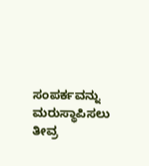ಸಂಪರ್ಕವನ್ನು ಮರುಸ್ಥಾಪಿಸಲು ತೀವ್ರ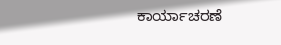ಕಾರ್ಯಾಚರಣೆ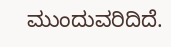ಮುಂದುವರಿದಿದೆ.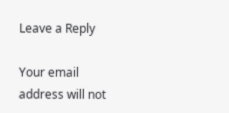Leave a Reply

Your email address will not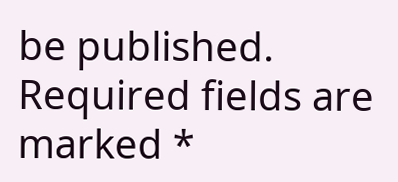be published. Required fields are marked *